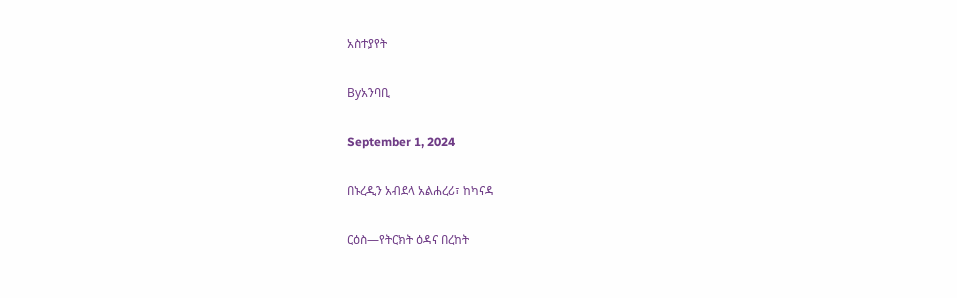አስተያየት

Byአንባቢ

September 1, 2024

በኑረዲን አብደላ አልሐረሪ፣ ከካናዳ

ርዕስ—የትርክት ዕዳና በረከት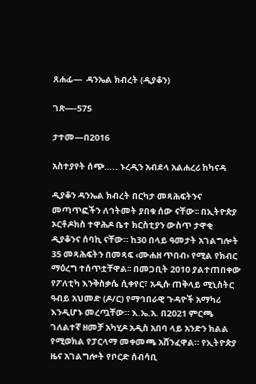ጸሐፊ—  ዳንኤል ክብረት (ዲያቆን)

ገጽ—-575

ታተመ—በ2016

አስተያየት ሰጭ….. ኑረዲን አብደላ አልሐረሪ ከካናዳ

ዲያቆን ዳንኤል ክብረት በርካታ መጻሕፍትንና መጣጥፎችን ለኅትመት ያበቁ ሰው ናቸው፡፡ በኢትዮጵያ ኦርቶዶክስ ተዋሕዶ ቤተ ክርስቲያን ውስጥ ታዋቂ ዲያቆንና ሰባኪ ናቸው። ከ30 በላይ ዓመታት አገልግሎት 35 መጻሕፍትን በመጻፍ ‹ሙሐዘ ጥበብ› የሚል የክብር ማዕረግ ተሰጥቷቸዋል፡፡ በመጋቢት 2010 ያልተጠበቀው የፖለቲካ እንቅስቃሴ ሲቀየር፣ አዲሱ ጠቅላይ ሚኒስትር ዓብይ አህመድ (ዶ/ር) የማኅበራዊ ጉዳዮች አማካሪ እንዲሆኑ መረጧቸው። እ.ኤ.አ. በ2021 ምርጫ ገለልተኛ ዘመቻ አካሂዶ አዲስ አበባ ላይ አንድን ክልል የሚወክል የፓርላማ መቀመጫ አሸንፈዋል። የኢትዮጵያ ዜና አገልግሎት የቦርድ ሰብሳቢ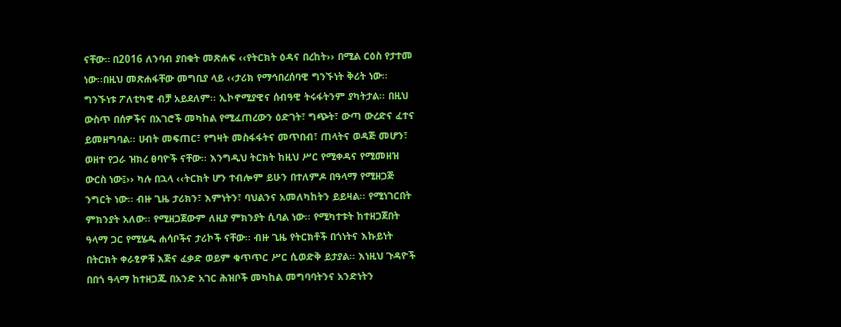ናቸው። በ2016 ለንባብ ያበቁት መጽሐፍ ‹‹የትርክት ዕዳና በረከት›› በሚል ርዕስ የታተመ ነው፡፡በዚህ መጽሐፋቸው መግቢያ ላይ ‹‹ታሪክ የማኅበረሰባዊ ግንኙነት ቅሪት ነው፡፡ ግንኙነቱ ፖለቲካዊ ብቻ አይደለም፡፡ ኢኮኖሚያዊና ሰብዓዊ ትሩፋትንም ያካትታል፡፡ በዚህ ውስጥ በሰዎችና በአገሮች መካከል የሚፈጠረውን ዕድገት፣ ግጭት፣ ውጣ ውረድና ፈተና ይመዘግባል፡፡ ሀብት መፍጠር፣ የግዛት መስፋፋትና መጥበብ፣ ጠላትና ወዳጅ መሆን፣ ወዘተ የጋራ ዝክረ ፀባዮች ናቸው፡፡ እንግዲህ ትርክት ከዚህ ሥር የሚቀዳና የሚመዘዝ ውርስ ነው፤›› ካሉ በኋላ ‹‹ትርክት ሆን ተብሎም ይሁን በተለምዶ በዓላማ የሚዘጋጅ ንግርት ነው፡፡ ብዙ ጊዜ ታሪክን፣ እምነትን፣ ባህልንና አመለካከትን ይይዛል፡፡ የሚነገርበት ምክንያት አለው፡፡ የሚዘጋጀውም ለዚያ ምክንያት ሲባል ነው፡፡ የሚካተቱት ከተዘጋጀበት ዓላማ ጋር የሚሄዱ ሐሳቦችና ታሪኮች ናቸው፡፡ ብዙ ጊዜ የትርክቶች በጎነትና እኩይነት በትርክት ቀራፂዎቹ እጅና ፈቃድ ወይም ቁጥጥር ሥር ሲወድቅ ይታያል፡፡ እነዚህ ጉዳዮች በበጎ ዓላማ ከተዘጋጁ በአንድ አገር ሕዝቦች መካከል መግባባትንና አንድነትን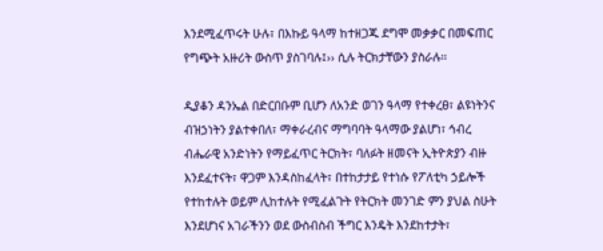እንደሚፈጥሩት ሁሉ፣ በእኩይ ዓላማ ከተዘጋጁ ደግሞ መቃቃር በመፍጠር የግጭት አዙሪት ውስጥ ያስገባሉ፤›› ሲሉ ትርክታቸውን ያስራሉ፡፡

ዲያቆን ዳንኤል በድርበቡም ቢሆን ለአንድ ወገን ዓላማ የተቀረፀ፣ ልዩነትንና ብዝኃነትን ያልተቀበለ፣ ማቀራረብና ማግባባት ዓላማው ያልሆነ፣ ኅብረ ብሔራዊ አንድነትን የማይፈጥር ትርክት፣ ባለፉት ዘመናት ኢትዮጵያን ብዙ እንደፈተናት፣ ዋጋም እንዳስከፈላት፣ በተከታታይ የተነሱ የፖለቲካ ኃይሎች የተከተሉት ወይም ሊከተሉት የሚፈልጉት የትርክት መንገድ ምን ያህል ስሁት እንደሆነና አገራችንን ወደ ውስብስብ ችግር እንዴት እንደከተታት፣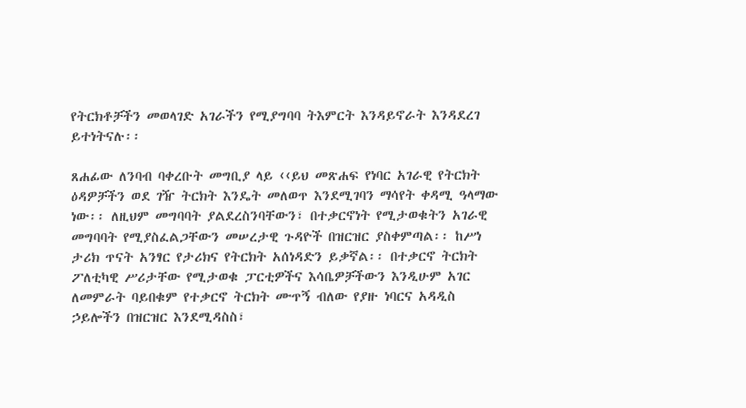የትርክቶቻችን መወላገድ አገራችን የሚያግባባ ትእምርት እንዳይኖራት እንዳደረገ ይተነትናሉ፡፡

ጸሐፊው ለንባብ ባቀረቡት መግቢያ ላይ ‹‹ይህ መጽሐፍ የነባር አገራዊ የትርክት ዕዳዎቻችን ወደ ገዥ ትርክት እንዴት መለወጥ እንደሚገባን ማሳየት ቀዳሚ ዓላማው ነው፡፡ ለዚህም መግባባት ያልደረስንባቸውን፣ በተቃርኖነት የሚታወቁትን አገራዊ መግባባት የሚያስፈልጋቸውን መሠረታዊ ጉዳዮች በዝርዝር ያስቀምጣል፡፡ ከሥነ ታሪክ ጥናት አንፃር የታሪክና የትርክት አሰነዳድን ይቃኛል፡፡ በተቃርኖ ትርክት ፖለቲካዊ ሥሪታቸው የሚታወቁ ፓርቲዎችና እሳቤዎቻችውን እንዲሁም አገር ለመምራት ባይበቁም የተቃርኖ ትርክት ሙጥኝ ብለው የያዙ ነባርና አዳዲስ ኃይሎችን በዝርዝር እንደሚዳስስ፣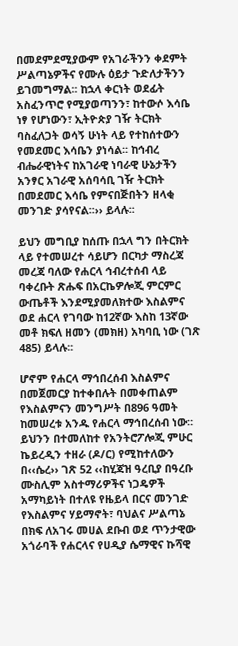በመደምደሚያውም የአገራችንን ቀደምት ሥልጣኔዎችና የሙሉ ዕይታ ጉድለታችንን ይገመግማል፡፡ ከኋላ ቀርነት ወደፊት አስፈንጥሮ የሚያወጣንን፣ ከተውሶ እሳቤ ነፃ የሆነውን፣ ኢትዮጵያ ገዥ ትርክት ባስፈለጋት ወሳኝ ሁነት ላይ የተከሰተውን የመደመር እሳቤን ያነሳል፡፡ ከኅብረ ብሔራዊነትና ከአገራዊ ነባራዊ ሁኔታችን አንፃር አገራዊ አሰባሳቢ ገዥ ትርክት በመደመር እሳቤ የምናበጅበትን ዘላቂ መንገድ ያሳየናል፡፡›› ይላሉ፡፡

ይህን መግቢያ ከሰጡ በኋላ ግን በትርክት ላይ የተመሠረተ ሳይሆን በርካታ ማስረጃ መረጃ ባለው የሐርላ ኅብረተሰብ ላይ ባቀረቡት ጽሑፍ በአርኬዎሎጂ ምርምር ውጤቶች እንደሚያመለክተው እስልምና ወደ ሐርላ የገባው ከ12ኛው እስከ 13ኛው መቶ ክፍለ ዘመን (መክዘ) አካባቢ ነው (ገጽ 485) ይላሉ፡፡

ሆኖም የሐርላ ማኅበረሰብ እስልምና በመጀመርያ ከተቀበሉት በመቀጠልም  የእስልምናን መንግሥት በ896 ዓመት ከመሠረቱ አንዱ የሐርላ ማኅበረሰብ ነው። ይህንን በተመለከተ የአንትሮፖሎጂ ምሁር ኬይረዲን ተዘራ (ዶ/ር) የሚከተለውን በ‹‹ሴረ›› ገጽ 52 ‹‹ከሂጃዝ ዓረቢያ በዓረቡ ሙስሊም አስተማሪዎችና ነጋዴዎች አማካይነት በተለዩ የዜይላ በርና መንገድ የእስልምና ሃይማኖት፣ ባህልና ሥልጣኔ በክፍ ለአገሩ መሀል ደቡብ ወደ ጥንታዊው አጎራባች የሐርላና የሀዲያ ሴማዊና ኩሻዊ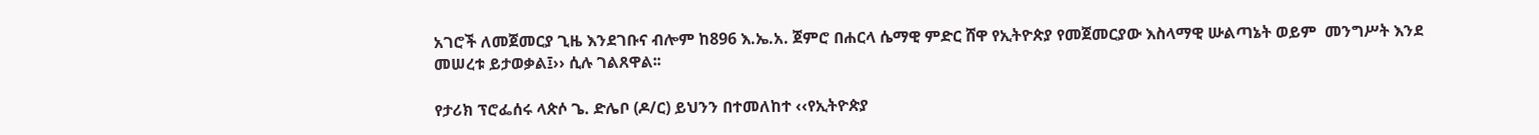አገሮች ለመጀመርያ ጊዜ እንደገቡና ብሎም ከ896 እ.ኤ.አ. ጀምሮ በሐርላ ሴማዊ ምድር ሸዋ የኢትዮጵያ የመጀመርያው እስላማዊ ሡልጣኔት ወይም  መንግሥት እንደ መሠረቱ ይታወቃል፤›› ሲሉ ገልጸዋል፡፡

የታሪክ ፕሮፌሰሩ ላጵሶ ጌ. ድሌቦ (ዶ/ር) ይህንን በተመለከተ ‹‹የኢትዮጵያ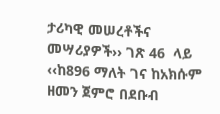ታሪካዊ መሠረቶችና መሣሪያዎች›› ገጽ 46  ላይ ‹‹ከ896 ማለት ገና ከአክሱም ዘመን ጀምሮ በደቡብ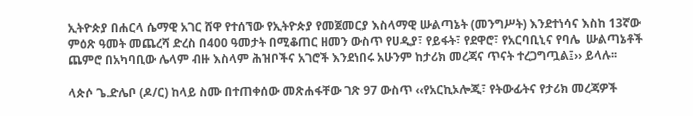ኢትዮጵያ በሐርላ ሴማዊ አገር ሸዋ የተሰኘው የኢትዮጵያ የመጀመርያ እስላማዊ ሡልጣኔት (መንግሥት) እንደተነሳና እስከ 13ኛው  ምዕጽ ዓመት መጨረሻ ድረስ በ400 ዓመታት በሚቆጠር ዘመን ውስጥ የሀዲያ፣ የይፋት፣ የደዋሮ፣ የአርባቢኒና የባሌ  ሡልጣኔቶች ጨምሮ በአካባቢው ሌላም ብዙ እስላም ሕዝቦችና አገሮች እንደነበሩ አሁንም ከታሪክ መረጃና ጥናት ተረጋግጧል፤›› ይላሉ፡፡

ላጵሶ ጌ.ድሌቦ (ዶ/ር) ከላይ ስሙ በተጠቀሰው መጽሐፋቸው ገጽ 97 ውስጥ ‹‹የአርኪኦሎጂ፣ የትውፊትና የታሪክ መረጃዎች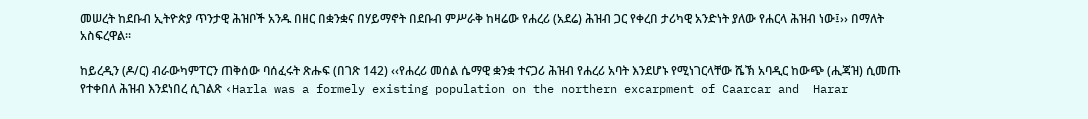መሠረት ከደቡብ ኢትዮጵያ ጥንታዊ ሕዝቦች አንዱ በዘር በቋንቋና በሃይማኖት በደቡብ ምሥራቅ ከዛሬው የሐረሪ (አደሬ) ሕዝብ ጋር የቀረበ ታሪካዊ አንድነት ያለው የሐርላ ሕዝብ ነው፤›› በማለት አስፍረዋል፡፡

ከይረዲን (ዶ/ር) ብራውካምፐርን ጠቅሰው ባሰፈሩት ጽሑፍ (በገጽ 142) ‹‹የሐረሪ መሰል ሴማዊ ቋንቋ ተናጋሪ ሕዝብ የሐረሪ አባት እንደሆኑ የሚነገርላቸው ሼኽ አባዲር ከውጭ (ሒጃዝ) ሲመጡ የተቀበለ ሕዝብ እንደነበረ ሲገልጽ ‹Harla was a formely existing population on the northern excarpment of Caarcar and  Harar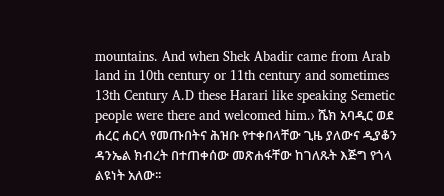mountains. And when Shek Abadir came from Arab land in 10th century or 11th century and sometimes 13th Century A.D these Harari like speaking Semetic people were there and welcomed him.› ሼክ አባዲር ወደ ሐረር ሐርላ የመጡበትና ሕዝቡ የተቀበላቸው ጊዜ ያለውና ዲያቆን ዳንኤል ክብረት በተጠቀሰው መጽሐፋቸው ከገለጹት እጅግ የጎላ ልዩነት አለው፡፡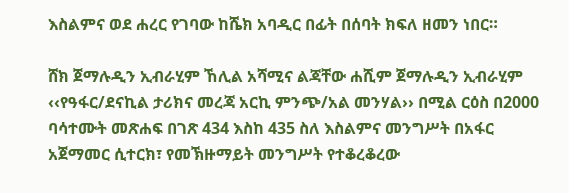እስልምና ወደ ሐረር የገባው ከሼክ አባዲር በፊት በሰባት ክፍለ ዘመን ነበር።

ሸክ ጀማሉዲን ኢብራሂም ኸሊል አሻሚና ልጃቸው ሐሺም ጀማሉዲን ኢብራሂም ‹‹የዓፋር/ደናኪል ታሪክና መረጃ አርኪ ምንጭ/አል መንሃል›› በሚል ርዕስ በ2000 ባሳተሙት መጽሐፍ በገጽ 434 እስከ 435 ስለ እስልምና መንግሥት በአፋር አጀማመር ሲተርክ፣ የመኽዙማይት መንግሥት የተቆረቆረው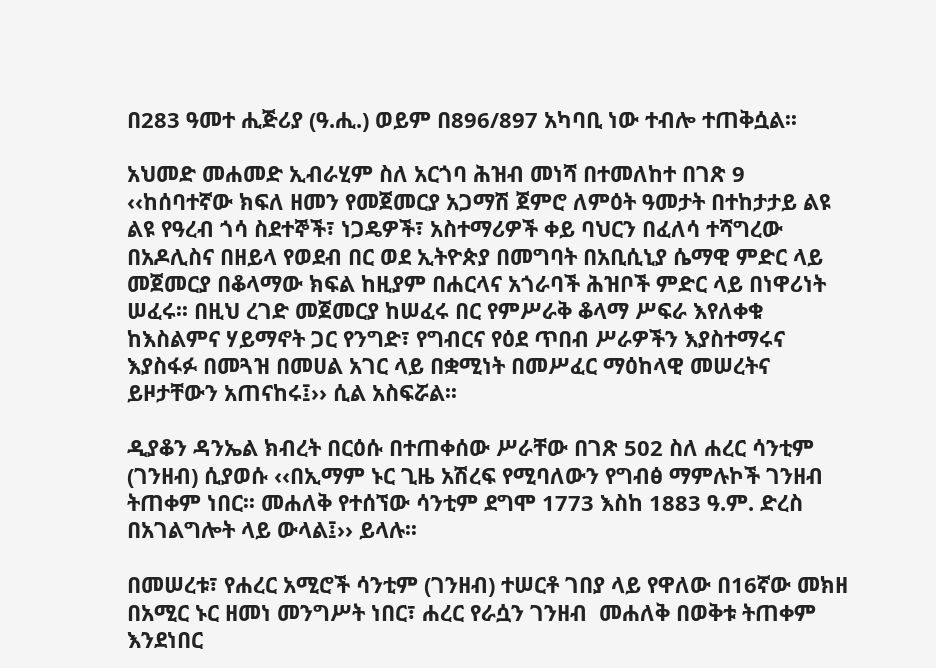በ283 ዓመተ ሒጅሪያ (ዓ.ሒ.) ወይም በ896/897 አካባቢ ነው ተብሎ ተጠቅሷል፡፡

አህመድ መሐመድ ኢብራሂም ስለ አርጎባ ሕዝብ መነሻ በተመለከተ በገጽ 9 ‹‹ከሰባተኛው ክፍለ ዘመን የመጀመርያ አጋማሽ ጀምሮ ለምዕት ዓመታት በተከታታይ ልዩ ልዩ የዓረብ ጎሳ ስደተኞች፣ ነጋዴዎች፣ አስተማሪዎች ቀይ ባህርን በፈለሳ ተሻግረው በአዶሊስና በዘይላ የወደብ በር ወደ ኢትዮጵያ በመግባት በአቢሲኒያ ሴማዊ ምድር ላይ መጀመርያ በቆላማው ክፍል ከዚያም በሐርላና አጎራባች ሕዝቦች ምድር ላይ በነዋሪነት ሠፈሩ፡፡ በዚህ ረገድ መጀመርያ ከሠፈሩ በር የምሥራቅ ቆላማ ሥፍራ እየለቀቁ ከእስልምና ሃይማኖት ጋር የንግድ፣ የግብርና የዕደ ጥበብ ሥራዎችን እያስተማሩና እያስፋፉ በመጓዝ በመሀል አገር ላይ በቋሚነት በመሥፈር ማዕከላዊ መሠረትና ይዞታቸውን አጠናከሩ፤›› ሲል አስፍሯል፡፡

ዲያቆን ዳንኤል ክብረት በርዕሱ በተጠቀሰው ሥራቸው በገጽ 502 ስለ ሐረር ሳንቲም (ገንዘብ) ሲያወሱ ‹‹በኢማም ኑር ጊዜ አሽረፍ የሚባለውን የግብፅ ማምሉኮች ገንዘብ ትጠቀም ነበር፡፡ መሐለቅ የተሰኘው ሳንቲም ደግሞ 1773 እስከ 1883 ዓ.ም. ድረስ በአገልግሎት ላይ ውላል፤›› ይላሉ፡፡

በመሠረቱ፣ የሐረር አሚሮች ሳንቲም (ገንዘብ) ተሠርቶ ገበያ ላይ የዋለው በ16ኛው መክዘ በአሚር ኑር ዘመነ መንግሥት ነበር፣ ሐረር የራሷን ገንዘብ  መሐለቅ በወቅቱ ትጠቀም እንደነበር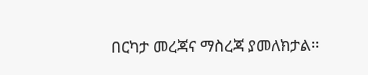በርካታ መረጃና ማስረጃ ያመለክታል፡፡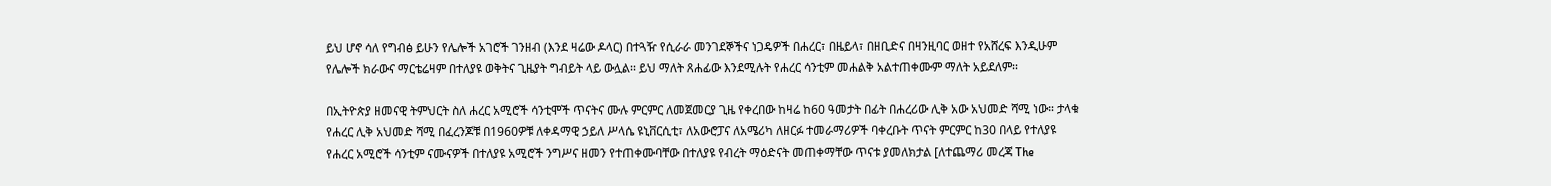ይህ ሆኖ ሳለ የግብፅ ይሁን የሌሎች አገሮች ገንዘብ (እንደ ዛሬው ዶላር) በተጓዥ የሲራራ መንገደኞችና ነጋዴዎች በሐረር፣ በዜይላ፣ በዘቢድና በዛንዚባር ወዘተ የአሸረፍ እንዲሁም የሌሎች ክራውና ማርቴሬዛም በተለያዩ ወቅትና ጊዜያት ግብይት ላይ ውሏል፡፡ ይህ ማለት ጸሐፊው እንደሚሉት የሐረር ሳንቲም መሐልቅ አልተጠቀሙም ማለት አይደለም፡፡

በኢትዮጵያ ዘመናዊ ትምህርት ስለ ሐረር አሚሮች ሳንቲሞች ጥናትና ሙሉ ምርምር ለመጀመርያ ጊዜ የቀረበው ከዛሬ ከ60 ዓመታት በፊት በሐረሪው ሊቅ አው አህመድ ሻሚ ነው። ታላቁ የሐረር ሊቅ አህመድ ሻሚ በፈረንጆቹ በ1960ዎቹ ለቀዳማዊ ኃይለ ሥላሴ ዩኒቨርሲቲ፣ ለአውሮፓና ለአሜሪካ ለዘርፉ ተመራማሪዎች ባቀረቡት ጥናት ምርምር ከ30 በላይ የተለያዩ የሐረር አሚሮች ሳንቲም ናሙናዎች በተለያዩ አሚሮች ንግሥና ዘመን የተጠቀሙባቸው በተለያዩ የብረት ማዕድናት መጠቀማቸው ጥናቱ ያመለክታል [ለተጨማሪ መረጃ The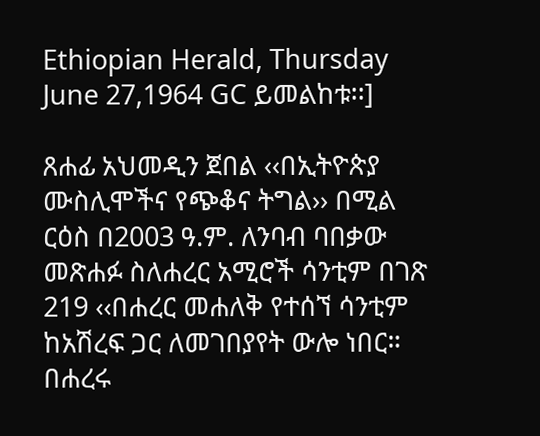Ethiopian Herald, Thursday June 27,1964 GC ይመልከቱ፡፡]

ጸሐፊ አህመዲን ጀበል ‹‹በኢትዮጵያ ሙስሊሞችና የጭቆና ትግል›› በሚል ርዕስ በ2003 ዓ.ም. ለንባብ ባበቃው መጽሐፉ ስለሐረር አሚሮች ሳንቲም በገጽ 219 ‹‹በሐረር መሐለቅ የተሰኘ ሳንቲም ከአሽረፍ ጋር ለመገበያየት ውሎ ነበር። በሐረሩ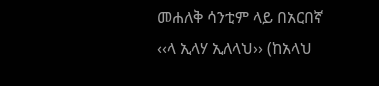መሐለቅ ሳንቲም ላይ በአርበኛ ‹‹ላ ኢላሃ ኢለላህ›› (ከአላህ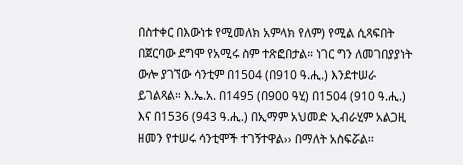በስተቀር በእውነቱ የሚመለክ አምላክ የለም) የሚል ሲጻፍበት በጀርባው ደግሞ የአሚሩ ስም ተጽፎበታል። ነገር ግን ለመገበያያነት ውሎ ያገኘው ሳንቲም በ1504 (በ910 ዓ.ሒ.) እንደተሠራ ይገልጻል። እ.ኤ.አ. በ1495 (በ900 ዓሂ) በ1504 (910 ዓ.ሒ.) እና በ1536 (943 ዓ.ሒ.) በኢማም አህመድ ኢብራሂም አልጋዚ ዘመን የተሠሩ ሳንቲሞች ተገኝተዋል›› በማለት አስፍሯል፡፡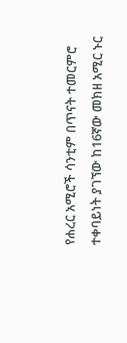የሐረር አሚሮች ሳንቲም በጥናት ተመርምሮ ተቀባይነት ያገኘው ከ16ኛው መክዘ አሚር ኑር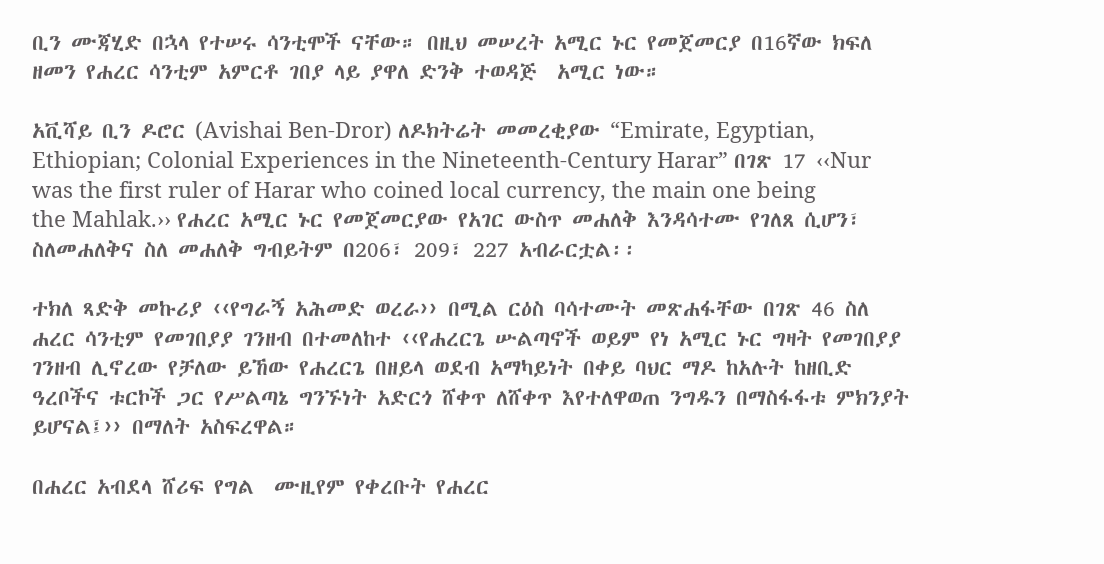ቢን ሙጃሂድ በኋላ የተሠሩ ሳንቲሞች ናቸው። በዚህ መሠረት አሚር ኑር የመጀመርያ በ16ኛው ክፍለ ዘመን የሐረር ሳንቲም አምርቶ ገበያ ላይ ያዋለ ድንቅ ተወዳጅ  አሚር ነው።

አቪሻይ ቢን ዶሮር (Avishai Ben-Dror) ለዶክትሬት መመረቂያው “Emirate, Egyptian, Ethiopian; Colonial Experiences in the Nineteenth-Century Harar” በገጽ 17 ‹‹Nur was the first ruler of Harar who coined local currency, the main one being the Mahlak.›› የሐረር አሚር ኑር የመጀመርያው የአገር ውስጥ መሐለቅ እንዳሳተሙ የገለጸ ሲሆን፣ ስለመሐለቅና ስለ መሐለቅ ግብይትም በ206፣ 209፣ 227 አብራርቷል፡፡

ተክለ ጻድቅ መኩሪያ ‹‹የግራኝ አሕመድ ወረራ›› በሚል ርዕስ ባሳተሙት መጽሐፋቸው በገጽ 46 ስለ ሐረር ሳንቲም የመገበያያ ገንዘብ በተመለከተ ‹‹የሐረርጌ ሡልጣኖች ወይም የነ አሚር ኑር ግዛት የመገበያያ ገንዘብ ሊኖረው የቻለው ይኸው የሐረርጌ በዘይላ ወደብ አማካይነት በቀይ ባህር ማዶ ከአሉት ከዘቢድ ዓረቦችና ቱርኮች ጋር የሥልጣኔ ግንኙነት አድርጎ ሸቀጥ ለሸቀጥ እየተለዋወጠ ንግዱን በማስፋፋቱ ምክንያት ይሆናል፤›› በማለት አስፍረዋል።

በሐረር አብደላ ሸሪፍ የግል  ሙዚየም የቀረቡት የሐረር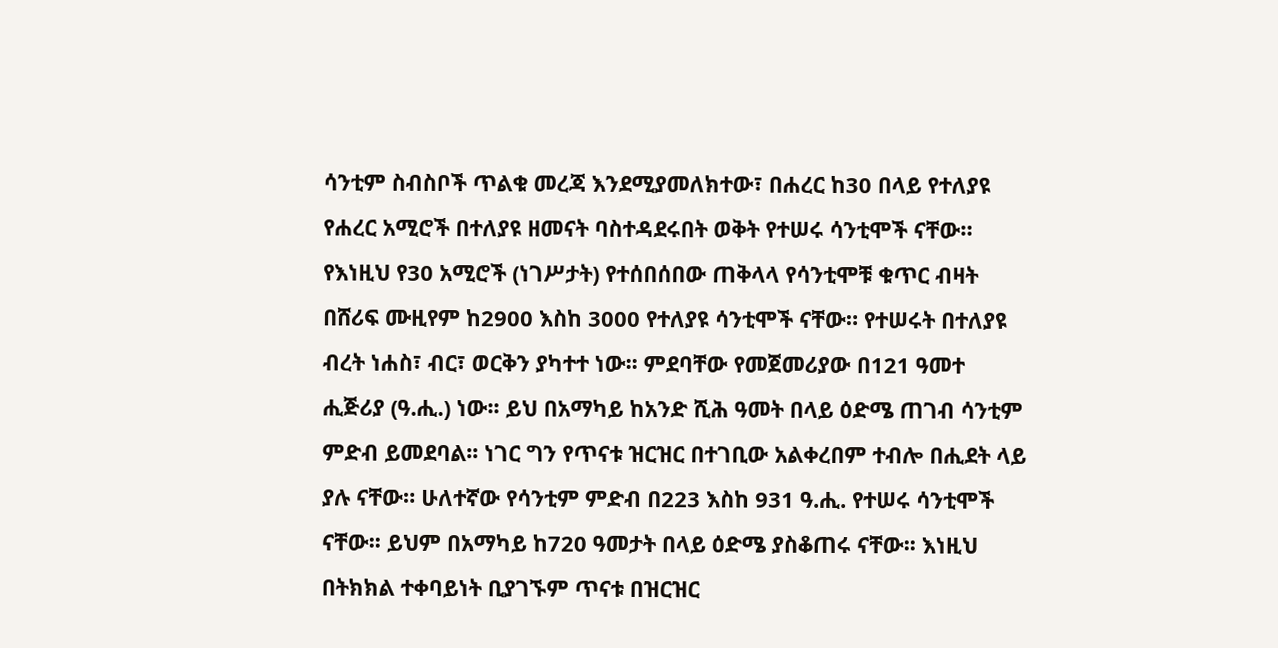ሳንቲም ስብስቦች ጥልቁ መረጃ እንደሚያመለክተው፣ በሐረር ከ30 በላይ የተለያዩ የሐረር አሚሮች በተለያዩ ዘመናት ባስተዳደሩበት ወቅት የተሠሩ ሳንቲሞች ናቸው። የእነዚህ የ30 አሚሮች (ነገሥታት) የተሰበሰበው ጠቅላላ የሳንቲሞቹ ቁጥር ብዛት በሸሪፍ ሙዚየም ከ2900 እስከ 3000 የተለያዩ ሳንቲሞች ናቸው። የተሠሩት በተለያዩ ብረት ነሐስ፣ ብር፣ ወርቅን ያካተተ ነው፡፡ ምደባቸው የመጀመሪያው በ121 ዓመተ ሒጅሪያ (ዓ.ሒ.) ነው፡፡ ይህ በአማካይ ከአንድ ሺሕ ዓመት በላይ ዕድሜ ጠገብ ሳንቲም ምድብ ይመደባል፡፡ ነገር ግን የጥናቱ ዝርዝር በተገቢው አልቀረበም ተብሎ በሒደት ላይ ያሉ ናቸው። ሁለተኛው የሳንቲም ምድብ በ223 እስከ 931 ዓ.ሒ. የተሠሩ ሳንቲሞች ናቸው፡፡ ይህም በአማካይ ከ720 ዓመታት በላይ ዕድሜ ያስቆጠሩ ናቸው፡፡ እነዚህ በትክክል ተቀባይነት ቢያገኙም ጥናቱ በዝርዝር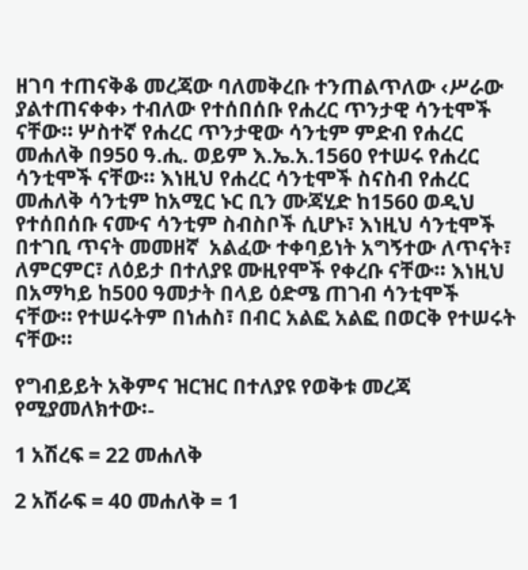ዘገባ ተጠናቅቆ መረጃው ባለመቅረቡ ተንጠልጥለው ‹ሥራው ያልተጠናቀቀ› ተብለው የተሰበሰቡ የሐረር ጥንታዊ ሳንቲሞች ናቸው። ሦስተኛ የሐረር ጥንታዊው ሳንቲም ምድብ የሐረር መሐለቅ በ950 ዓ.ሒ. ወይም እ.ኤ.አ.1560 የተሠሩ የሐረር ሳንቲሞች ናቸው፡፡ እነዚህ የሐረር ሳንቲሞች ስናስብ የሐረር መሐለቅ ሳንቲም ከአሚር ኑር ቢን ሙጃሂድ ከ1560 ወዲህ የተሰበሰቡ ናሙና ሳንቲም ስብስቦች ሲሆኑ፣ እነዚህ ሳንቲሞች በተገቢ ጥናት መመዘኛ  አልፈው ተቀባይነት አግኝተው ለጥናት፣ ለምርምር፣ ለዕይታ በተለያዩ ሙዚየሞች የቀረቡ ናቸው፡፡ እነዚህ በአማካይ ከ500 ዓመታት በላይ ዕድሜ ጠገብ ሳንቲሞች ናቸው። የተሠሩትም በነሐስ፣ በብር አልፎ አልፎ በወርቅ የተሠሩት ናቸው፡፡

የግብይይት አቅምና ዝርዝር በተለያዩ የወቅቱ መረጃ የሚያመለክተው፡-

1 አሽረፍ = 22 መሐለቅ

2 አሽራፍ = 40 መሐለቅ = 1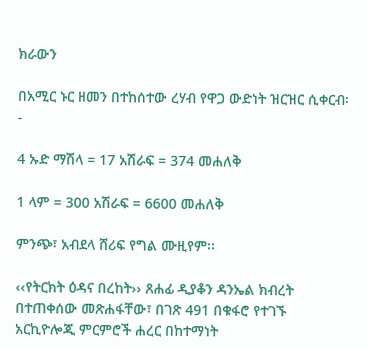ክራውን

በአሚር ኑር ዘመን በተከሰተው ረሃብ የዋጋ ውድነት ዝርዝር ሲቀርብ፡-

4 ኡድ ማሽላ = 17 አሽራፍ = 374 መሐለቅ

1 ላም = 300 አሽራፍ = 6600 መሐለቅ

ምንጭ፣ አብደላ ሸሪፍ የግል ሙዚየም፡፡

‹‹የትርክት ዕዳና በረከት›› ጸሐፊ ዲያቆን ዳንኤል ክብረት በተጠቀሰው መጽሐፋቸው፣ በገጽ 491 በቁፋሮ የተገኙ አርኪዮሎጂ ምርምሮች ሐረር በከተማነት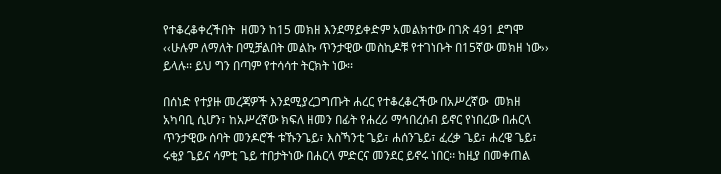የተቆረቆቀረችበት  ዘመን ከ15 መክዘ እንደማይቀድም አመልክተው በገጽ 491 ደግሞ ‹‹ሁሉም ለማለት በሚቻልበት መልኩ ጥንታዊው መስኪዶቹ የተገነቡት በ15ኛው መክዘ ነው›› ይላሉ፡፡ ይህ ግን በጣም የተሳሳተ ትርክት ነው፡፡

በሰነድ የተያዙ መረጃዎች እንደሚያረጋግጡት ሐረር የተቆረቆረችው በአሥረኛው  መክዘ አካባቢ ሲሆን፣ ከአሥረኛው ክፍለ ዘመን በፊት የሐረሪ ማኅበረሰብ ይኖር የነበረው በሐርላ ጥንታዊው ሰባት መንዶሮች ቱኹንጌይ፣ እስኻንቲ ጌይ፣ ሐሰንጌይ፣ ፈረቃ ጌይ፣ ሐረዌ ጌይ፣ ሩቂያ ጌይና ሳምቲ ጌይ ተበታትነው በሐርላ ምድርና መንደር ይኖሩ ነበር፡፡ ከዚያ በመቀጠል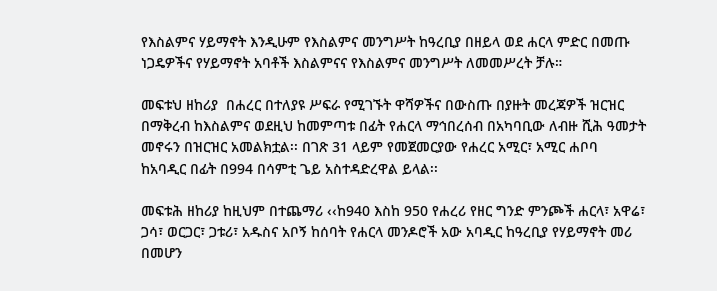የእስልምና ሃይማኖት እንዲሁም የእስልምና መንግሥት ከዓረቢያ በዘይላ ወደ ሐርላ ምድር በመጡ ነጋዴዎችና የሃይማኖት አባቶች እስልምናና የእስልምና መንግሥት ለመመሥረት ቻሉ።

መፍቱህ ዘከሪያ  በሐረር በተለያዩ ሥፍራ የሚገኙት ዋሻዎችና በውስጡ በያዙት መረጃዎች ዝርዝር በማቅረብ ከእስልምና ወደዚህ ከመምጣቱ በፊት የሐርላ ማኅበረሰብ በአካባቢው ለብዙ ሺሕ ዓመታት መኖሩን በዝርዝር አመልክቷል፡፡ በገጽ 31 ላይም የመጀመርያው የሐረር አሚር፣ አሚር ሐቦባ  ከአባዲር በፊት በ994 በሳምቲ ጌይ አስተዳድረዋል ይላል፡፡

መፍቱሕ ዘከሪያ ከዚህም በተጨማሪ ‹‹ከ940 እስከ 950 የሐረሪ የዘር ግንድ ምንጮች ሐርላ፣ አዋሬ፣ ጋሳ፣ ወርጋር፣ ጋቱሪ፣ አዱስና አቦኝ ከሰባት የሐርላ መንዶሮች አው አባዲር ከዓረቢያ የሃይማኖት መሪ በመሆን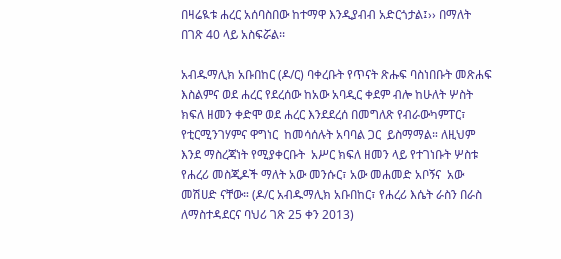በዛሬዪቱ ሐረር አሰባስበው ከተማዋ እንዲያብብ አድርጎታል፤›› በማለት በገጽ 40 ላይ አስፍሯል፡፡

አብዱማሊክ አቡበከር (ዶ/ር) ባቀረቡት የጥናት ጽሑፍ ባስነበቡት መጽሐፍ እስልምና ወደ ሐረር የደረሰው ከአው አባዲር ቀደም ብሎ ከሁለት ሦስት ክፍለ ዘመን ቀድሞ ወደ ሐረር እንደደረሰ በመግለጽ የብራውካምፐር፣ የቲርሚንገሃምና ዋግነር  ከመሳሰሉት አባባል ጋር  ይስማማል። ለዚህም እንደ ማስረጃነት የሚያቀርቡት  አሥር ክፍለ ዘመን ላይ የተገነቡት ሦስቱ የሐረሪ መስጂዶች ማለት አው መንሱር፣ አው መሐመድ አቦኝና  አው መሽሀድ ናቸው። (ዶ/ር አብዱማሊክ አቡበከር፣ የሐረሪ እሴት ራስን በራስ ለማስተዳደርና ባህሪ ገጽ 25 ቀን 2013)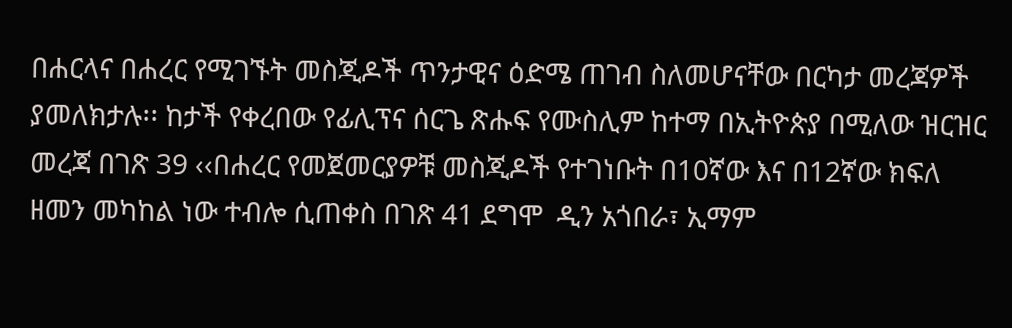በሐርላና በሐረር የሚገኙት መስጂዶች ጥንታዊና ዕድሜ ጠገብ ስለመሆናቸው በርካታ መረጃዎች ያመለክታሉ፡፡ ከታች የቀረበው የፊሊፕና ሰርጌ ጽሑፍ የሙስሊም ከተማ በኢትዮጵያ በሚለው ዝርዝር መረጃ በገጽ 39 ‹‹በሐረር የመጀመርያዎቹ መስጂዶች የተገነቡት በ10ኛው እና በ12ኛው ክፍለ ዘመን መካከል ነው ተብሎ ሲጠቀስ በገጽ 41 ደግሞ  ዲን አጎበራ፣ ኢማም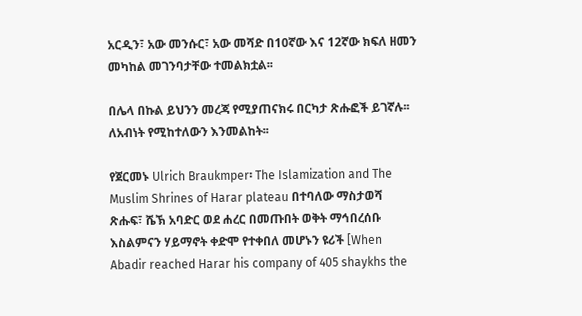አርዲን፣ አው መንሱር፣ አው መሻድ በ10ኛው እና 12ኛው ክፍለ ዘመን መካከል መገንባታቸው ተመልክቷል፡፡

በሌላ በኩል ይህንን መረጃ የሚያጠናክሩ በርካታ ጽሑፎች ይገኛሉ፡፡ ለአብነት የሚከተለውን እንመልከት፡፡

የጀርመኑ Ulrich Braukmper፡ The Islamization and The Muslim Shrines of Harar plateau በተባለው ማስታወሻ  ጽሑፍ፣ ሼኽ አባድር ወደ ሐረር በመጡበት ወቅት ማኅበረሰቡ  እስልምናን ሃይማኖት ቀድሞ የተቀበለ መሆኑን ዩሪች [When Abadir reached Harar his company of 405 shaykhs the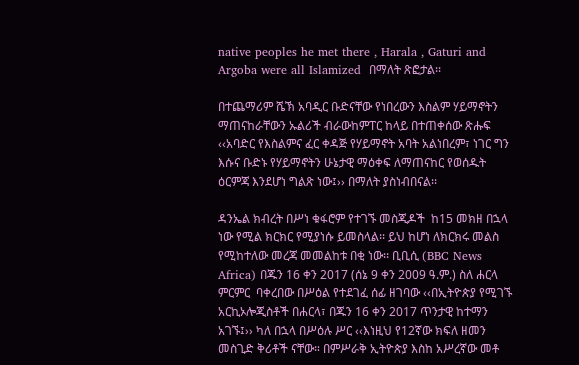native peoples he met there , Harala , Gaturi and Argoba were all Islamized  በማለት ጽፎታል፡፡

በተጨማሪም ሼኽ አባዲር ቡድናቸው የነበረውን እስልም ሃይማኖትን ማጠናከራቸውን ኡልሪች ብራውከምፐር ከላይ በተጠቀሰው ጽሑፍ ‹‹አባድር የእስልምና ፈር ቀዳጅ የሃይማኖት አባት አልነበረም፣ ነገር ግን እሱና ቡድኑ የሃይማኖትን ሁኔታዊ ማዕቀፍ ለማጠናከር የወሰዱት ዕርምጃ እንደሆነ ግልጽ ነው፤›› በማለት ያስነብበናል፡፡

ዳንኤል ክብረት በሥነ ቁፋሮም የተገኙ መስጂዶች  ከ15 መክዘ በኋላ ነው የሚል ክርክር የሚያነሱ ይመስላል፡፡ ይህ ከሆነ ለክርክሩ መልስ የሚከተለው መረጃ መመልከቱ በቂ ነው፡፡ ቢቢሲ (BBC News Africa) በጁን 16 ቀን 2017 (ሰኔ 9 ቀን 2009 ዓ.ም.) ስለ ሐርላ ምርምር  ባቀረበው በሥዕል የተደገፈ ሰፊ ዘገባው ‹‹በኢትዮጵያ የሚገኙ አርኪኦሎጂስቶች በሐርላ፣ በጁን 16 ቀን 2017 ጥንታዊ ከተማን አገኙ፤›› ካለ በኋላ በሥዕሉ ሥር ‹‹እነዚህ የ12ኛው ክፍለ ዘመን መስጊድ ቅሪቶች ናቸው። በምሥራቅ ኢትዮጵያ እስከ አሥረኛው መቶ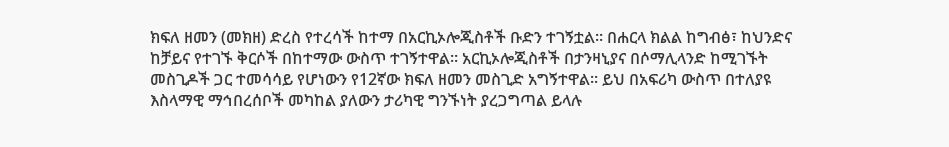ክፍለ ዘመን (መክዘ) ድረስ የተረሳች ከተማ በአርኪኦሎጂስቶች ቡድን ተገኝቷል። በሐርላ ክልል ከግብፅ፣ ከህንድና ከቻይና የተገኙ ቅርሶች በከተማው ውስጥ ተገኝተዋል። አርኪኦሎጂስቶች በታንዛኒያና በሶማሊላንድ ከሚገኙት መስጊዶች ጋር ተመሳሳይ የሆነውን የ12ኛው ክፍለ ዘመን መስጊድ አግኝተዋል፡፡ ይህ በአፍሪካ ውስጥ በተለያዩ እስላማዊ ማኅበረሰቦች መካከል ያለውን ታሪካዊ ግንኙነት ያረጋግጣል ይላሉ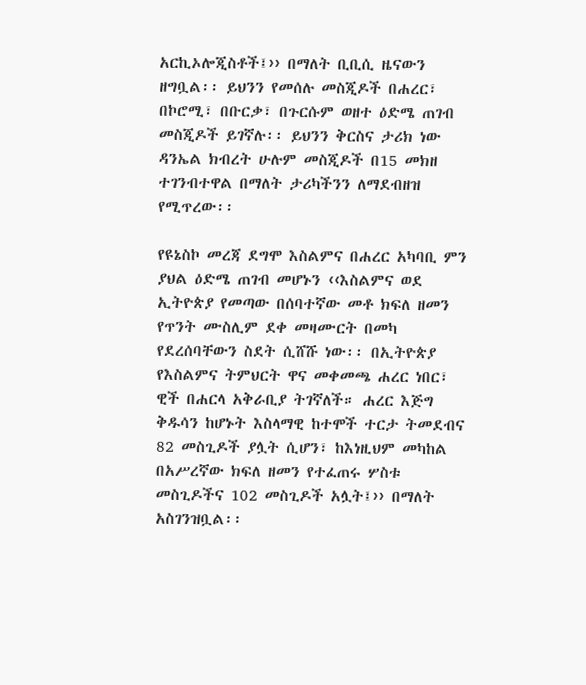አርኪኦሎጂስቶች፤›› በማለት ቢቢሲ ዜናውን ዘግቧል፡፡ ይህንን የመሰሉ መስጂዶች በሐረር፣ በኮሮሚ፣ በቡርቃ፣ በጉርሱም ወዘተ ዕድሜ ጠገብ መስጂዶች ይገኛሉ፡፡ ይህንን ቅርስና ታሪክ ነው ዳንኤል ክብረት ሁሉም መስጂዶች በ15 መክዘ ተገንብተዋል በማለት ታሪካችንን ለማደብዘዝ የሚጥረው፡፡

የዩኔስኮ መረጃ ደግሞ እስልምና በሐረር አካባቢ ምን ያህል ዕድሜ ጠገብ መሆኑን ‹‹እስልምና ወደ ኢትዮጵያ የመጣው በሰባተኛው መቶ ክፍለ ዘመን የጥንት ሙስሊም ደቀ መዛሙርት በመካ የደረሰባቸውን ስደት ሲሸሹ ነው፡፡ በኢትዮጵያ የእስልምና ትምህርት ዋና መቀመጫ ሐረር ነበር፣ ዊች በሐርላ አቅራቢያ ትገኛለች። ሐረር እጅግ ቅዱሳን ከሆኑት እስላማዊ ከተሞች ተርታ ትመደብና 82 መስጊዶች ያሏት ሲሆን፣ ከእነዚህም መካከል በአሥረኛው ክፍለ ዘመን የተፈጠሩ ሦስቱ መስጊዶችና 102 መስጊዶች አሏት፤›› በማለት አስገንዝቧል፡፡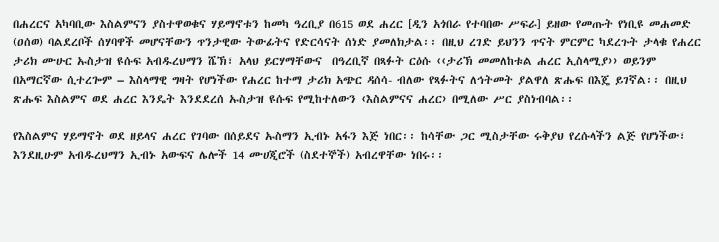በሐረርና አካባቢው እስልምናን ያስተዋወቁና ሃይማኖቱን ከመካ ዓረቢያ በ615 ወደ ሐረር [ዲን አጎበራ የተባበው ሥፍራ] ይዘው የመጡት የነቢዩ መሐመድ (ዐሰወ) ባልደረቦች ሰሃባዋች መሆናቸውን ጥንታዊው ትውፊትና የድርሳናት ሰነድ ያመለክታል፡፡ በዚህ ረገድ ይህንን ጥናት ምርምር ካደረጉት ታላቁ የሐረር ታሪክ ሙሁር ኡስታዝ ዩሱፍ አብዱረህማን ሼኽ፣ አላህ ይርሃማቸውና  በዓረቢኛ በጻፉት ርዕሱ ‹‹ታሪኽ መመለከቱል ሐረር ኢስላሚያ›› ወይንም  በአማርኛው ሲተረጐም – እስላማዊ ግዛት የሆነችው የሐረር ከተማ ታሪክ አጭር ዳሰሳ- ብለው የጻፉትና ለኅትመት ያልዋለ ጽሑፍ በእጄ ይገኛል፡፡ በዚህ ጽሑፍ እስልምና ወደ ሐረር እንዴት እንደደረሰ ኡስታዝ ዩሱፍ የሚከተለውን ‹እስልምናና ሐረር› በሚለው ሥር ያስነብባል፡፡

የእስልምና ሃይማኖት ወደ ዘይላና ሐረር የገባው በሰይደና ኡስማን ኢብኑ አፋን እጅ ነበር፡፡ ከሳቸው ጋር ሚስታቸው ሩቅያህ የረሱላችን ልጅ የሆነችው፣ እንደዚሁም አብዱረህማን ኢብኑ አውፍና ሌሎች 14 ሙሀጂሮች (ስደተኞች) አብረዋቸው ነበሩ፡፡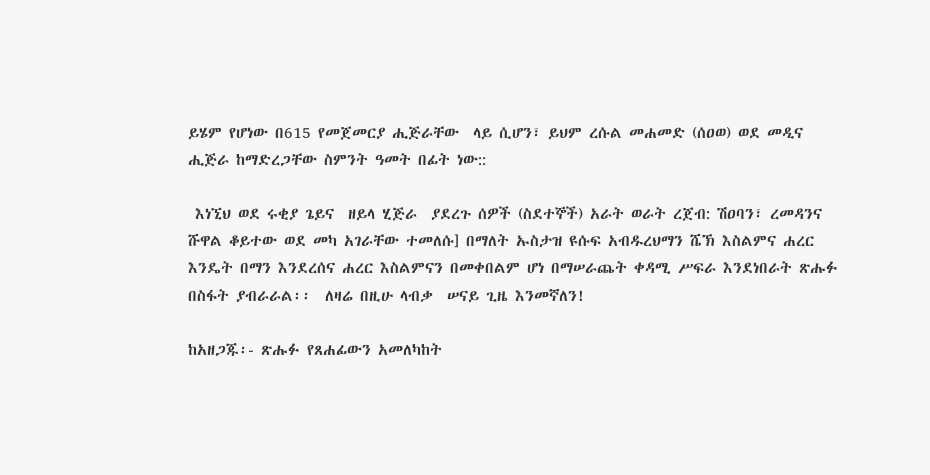ይሄም የሆነው በ615 የመጀመርያ ሒጅራቸው  ላይ ሲሆን፣ ይህም ረሱል መሐመድ (ሰዐወ) ወደ መዲና ሒጅራ ከማድረጋቸው ስምንት ዓመት በፊት ነው::

 እነኚህ ወደ ሩቂያ ጌይና  ዘይላ ሂጅራ  ያደረጉ ሰዎች (ስደተኞች) አራት ወራት ረጀብ: ሽዐባን፣ ረመዳንና ሹዋል ቆይተው ወደ መካ አገራቸው ተመለሱ] በማለት ኡስታዝ ዩሱፍ አብዱረህማን ሼኽ እስልምና ሐረር እንዴት በማን እንደረሰና ሐረር እስልምናን በመቀበልም ሆነ በማሠራጨት ቀዳሚ ሥፍራ እንደነበራት ጽሑፉ በስፋት ያብራራል፡፡  ለዛሬ በዚሁ ላብቃ  ሠናይ ጊዜ እንመኛለን!

ከአዘጋጁ፡- ጽሑፉ የጸሐፊውን አመለካከት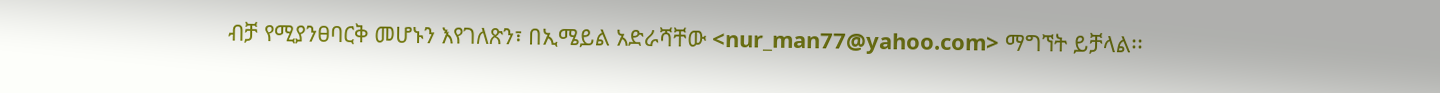ብቻ የሚያንፀባርቅ መሆኑን እየገለጽን፣ በኢሜይል አድራሻቸው <nur_man77@yahoo.com> ማግኘት ይቻላል፡፡